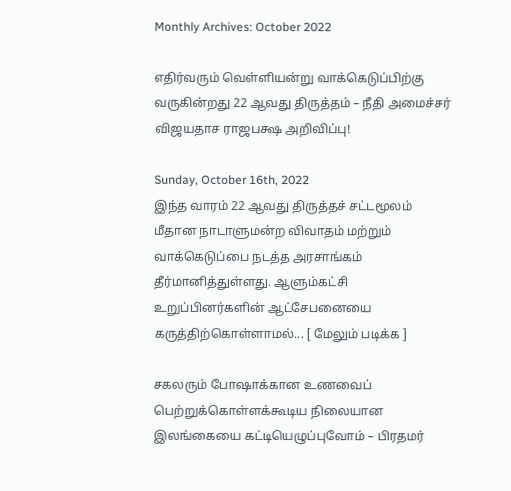Monthly Archives: October 2022

எதிர்வரும் வெள்ளியன்று வாக்கெடுப்பிற்கு வருகின்றது 22 ஆவது திருத்தம் – நீதி அமைச்சர் விஜயதாச ராஜபக்ஷ அறிவிப்பு!

Sunday, October 16th, 2022
இந்த வாரம் 22 ஆவது திருத்தச் சட்டமூலம் மீதான நாடாளுமன்ற விவாதம் மற்றும் வாக்கெடுப்பை நடத்த அரசாங்கம் தீர்மானித்துள்ளது. ஆளும்கட்சி உறுப்பினர்களின் ஆட்சேபனையை கருத்திற்கொள்ளாமல்... [ மேலும் படிக்க ]

சகலரும் போஷாக்கான உணவைப் பெற்றுக்கொள்ளக்கூடிய நிலையான இலங்கையை கட்டியெழுப்புவோம் – பிரதமர்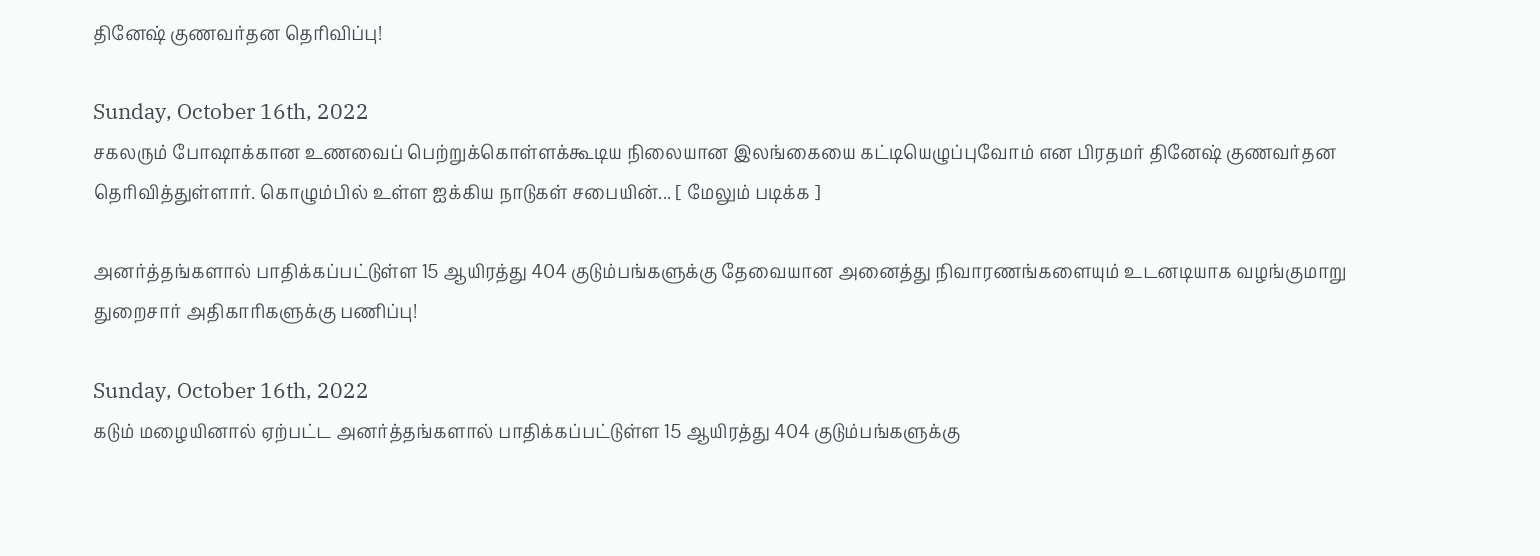தினேஷ் குணவர்தன தெரிவிப்பு!

Sunday, October 16th, 2022
சகலரும் போஷாக்கான உணவைப் பெற்றுக்கொள்ளக்கூடிய நிலையான இலங்கையை கட்டியெழுப்புவோம் என பிரதமர் தினேஷ் குணவர்தன தெரிவித்துள்ளார். கொழும்பில் உள்ள ஐக்கிய நாடுகள் சபையின்... [ மேலும் படிக்க ]

அனர்த்தங்களால் பாதிக்கப்பட்டுள்ள 15 ஆயிரத்து 404 குடும்பங்களுக்கு தேவையான அனைத்து நிவாரணங்களையும் உடனடியாக வழங்குமாறு துறைசார் அதிகாரிகளுக்கு பணிப்பு!

Sunday, October 16th, 2022
கடும் மழையினால் ஏற்பட்ட அனர்த்தங்களால் பாதிக்கப்பட்டுள்ள 15 ஆயிரத்து 404 குடும்பங்களுக்கு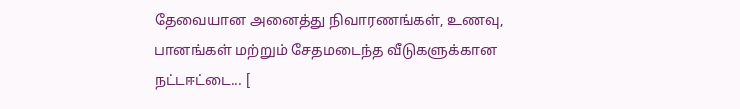தேவையான அனைத்து நிவாரணங்கள், உணவு, பானங்கள் மற்றும் சேதமடைந்த வீடுகளுக்கான நட்டஈட்டை... [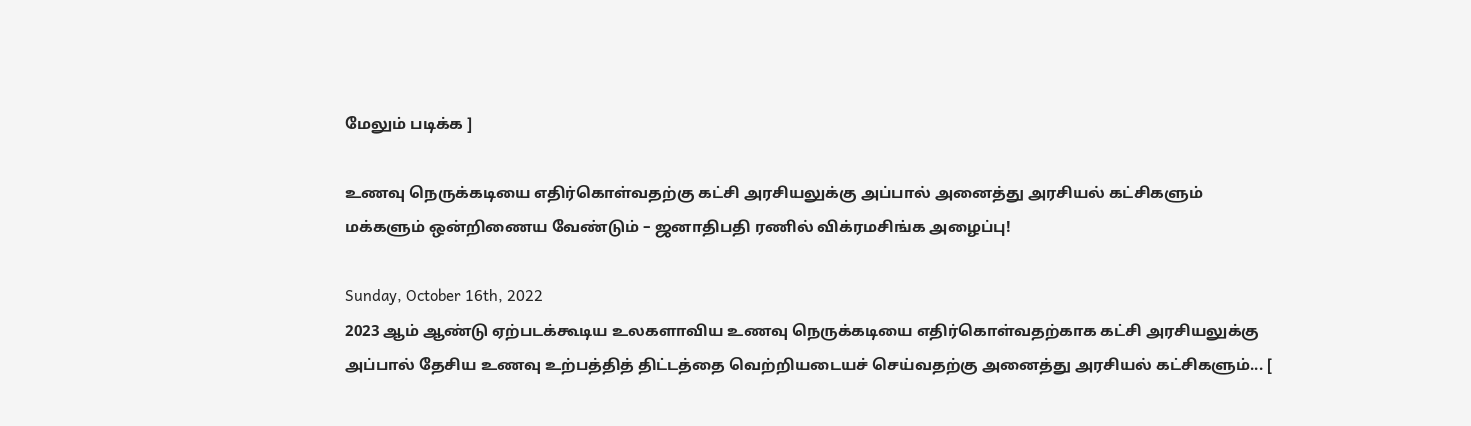மேலும் படிக்க ]

உணவு நெருக்கடியை எதிர்கொள்வதற்கு கட்சி அரசியலுக்கு அப்பால் அனைத்து அரசியல் கட்சிகளும் மக்களும் ஒன்றிணைய வேண்டும் – ஜனாதிபதி ரணில் விக்ரமசிங்க அழைப்பு!

Sunday, October 16th, 2022
2023 ஆம் ஆண்டு ஏற்படக்கூடிய உலகளாவிய உணவு நெருக்கடியை எதிர்கொள்வதற்காக கட்சி அரசியலுக்கு அப்பால் தேசிய உணவு உற்பத்தித் திட்டத்தை வெற்றியடையச் செய்வதற்கு அனைத்து அரசியல் கட்சிகளும்... [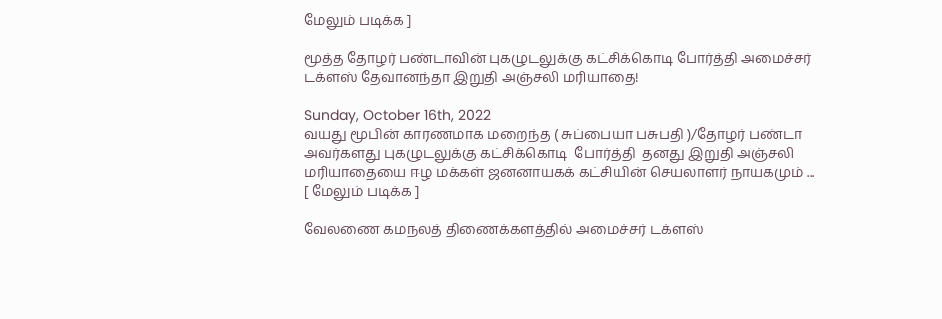மேலும் படிக்க ]

மூத்த தோழர் பண்டாவின் புகழுடலுக்கு கட்சிக்கொடி போர்த்தி அமைச்சர் டக்ளஸ் தேவானந்தா இறுதி அஞ்சலி மரியாதை!

Sunday, October 16th, 2022
வயது மூபின் காரணமாக மறைந்த ( சுப்பையா பசுபதி )/தோழர் பண்டா அவர்களது புகழுடலுக்கு கட்சிக்கொடி  போர்த்தி  தனது இறுதி அஞ்சலி மரியாதையை ஈழ மக்கள் ஜனனாயகக் கட்சியின் செயலாளர் நாயகமும் ... [ மேலும் படிக்க ]

வேலணை கமநலத் திணைக்களத்தில் அமைச்சர் டக்ளஸ்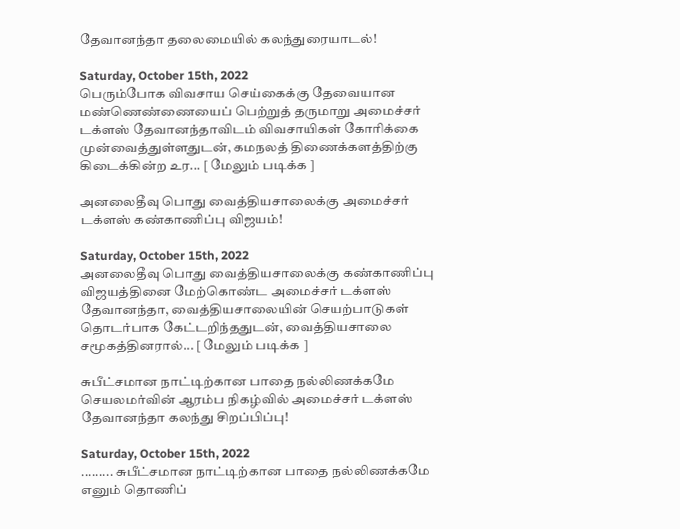தேவானந்தா தலைமையில் கலந்துரையாடல்!

Saturday, October 15th, 2022
பெரும்போக விவசாய செய்கைக்கு தேவையான மண்ணெண்ணையைப் பெற்றுத் தருமாறு அமைச்சர் டக்ளஸ் தேவானந்தாவிடம் விவசாயிகள் கோரிக்கை முன்வைத்துள்ளதுடன், கமநலத் திணைக்களத்திற்கு கிடைக்கின்ற உர... [ மேலும் படிக்க ]

அனலைதீவு பொது வைத்தியசாலைக்கு அமைச்சர் டக்ளஸ் கண்காணிப்பு விஜயம்!

Saturday, October 15th, 2022
அனலைதீவு பொது வைத்தியசாலைக்கு கண்காணிப்பு விஜயத்தினை மேற்கொண்ட அமைச்சர் டக்ளஸ் தேவானந்தா, வைத்தியசாலையின் செயற்பாடுகள் தொடர்பாக கேட்டறிந்ததுடன், வைத்தியசாலை சமூகத்தினரால்... [ மேலும் படிக்க ]

சுபீட்சமான நாட்டிற்கான பாதை நல்லிணக்கமே செயலமர்வின் ஆரம்ப நிகழ்வில் அமைச்சர் டக்ளஸ் தேவானந்தா கலந்து சிறப்பிப்பு!

Saturday, October 15th, 2022
......... சுபீட்சமான நாட்டிற்கான பாதை நல்லிணக்கமே எனும் தொணிப்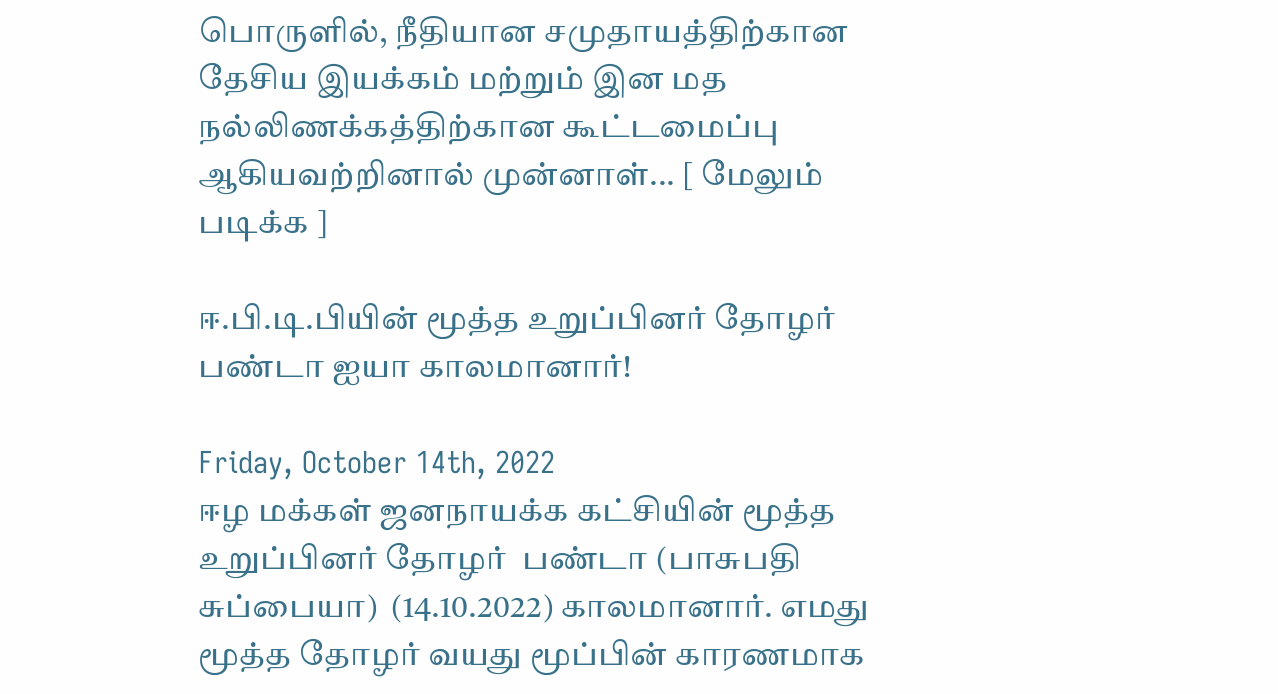பொருளில், நீதியான சமுதாயத்திற்கான தேசிய இயக்கம் மற்றும் இன மத நல்லிணக்கத்திற்கான கூட்டமைப்பு ஆகியவற்றினால் முன்னாள்... [ மேலும் படிக்க ]

ஈ.பி.டி.பியின் மூத்த உறுப்பினர் தோழர் பண்டா ஐயா காலமானார்!

Friday, October 14th, 2022
ஈழ மக்கள் ஜனநாயக்க கட்சியின் மூத்த உறுப்பினர் தோழர்  பண்டா (பாசுபதி சுப்பையா)  (14.10.2022) காலமானார். எமது மூத்த தோழர் வயது மூப்பின் காரணமாக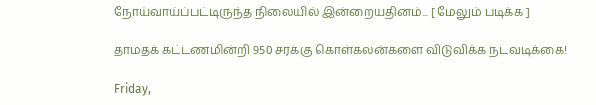நோய்வாய்ப்பட்டிருந்த நிலையில் இன்றையதினம்... [ மேலும் படிக்க ]

தாமதக் கட்டணமின்றி 950 சரக்கு கொள்கலன்களை விடுவிக்க நடவடிக்கை!

Friday,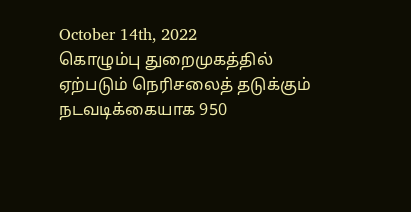October 14th, 2022
கொழும்பு துறைமுகத்தில் ஏற்படும் நெரிசலைத் தடுக்கும் நடவடிக்கையாக 950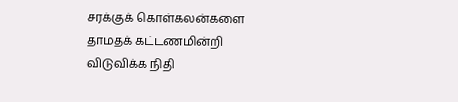சரக்குக் கொள்கலன்களை தாமதக் கட்டணமின்றி விடுவிக்க நிதி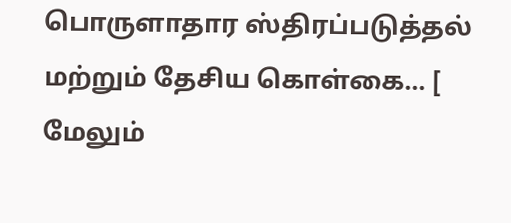பொருளாதார ஸ்திரப்படுத்தல் மற்றும் தேசிய கொள்கை... [ மேலும்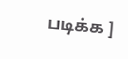படிக்க ]